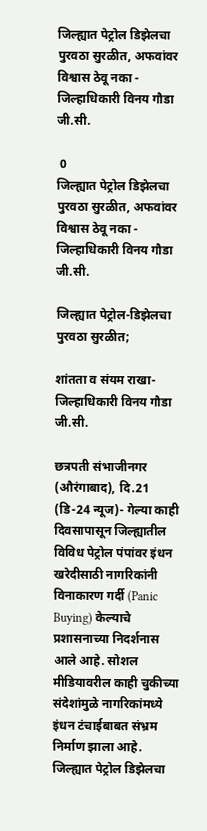जिल्ह्यात पेट्रोल डिझेलचा पुरवठा सुरळीत, अफवांवर विश्वास ठेवू नका - जिल्हाधिकारी विनय गौडा जी.सी.

 0
जिल्ह्यात पेट्रोल डिझेलचा पुरवठा सुरळीत, अफवांवर विश्वास ठेवू नका - जिल्हाधिकारी विनय गौडा जी.सी.

जिल्ह्यात पेट्रोल-डिझेलचा पुरवठा सुरळीत;

शांतता व संयम राखा- जिल्हाधिकारी विनय गौडा जी.सी.

छत्रपती संभाजीनगर (औरंगाबाद), दि.21 (डि-24 न्यूज)- गेल्या काही दिवसापासून जिल्ह्यातील विविध पेट्रोल पंपांवर इंधन खरेदीसाठी नागरिकांनी विनाकारण गर्दी (Panic Buying) केल्याचे प्रशासनाच्या निदर्शनास आले आहे. सोशल मीडियावरील काही चुकीच्या संदेशांमुळे नागरिकांमध्ये इंधन टंचाईबाबत संभ्रम निर्माण झाला आहे. जिल्ह्यात पेट्रोल डिझेलचा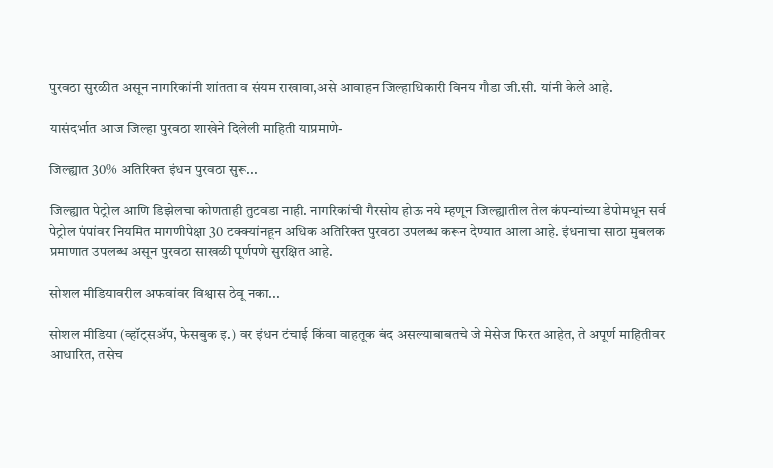पुरवठा सुरळीत असून नागरिकांनी शांतता व संयम राखावा,असे आवाहन जिल्हाधिकारी विनय गौडा जी.सी. यांनी केले आहे.

यासंदर्भात आज जिल्हा पुरवठा शाखेने दिलेली माहिती याप्रमाणे-

जिल्ह्यात 30% अतिरिक्त इंधन पुरवठा सुरू...

जिल्ह्यात पेट्रोल आणि डिझेलचा कोणताही तुटवडा नाही. नागरिकांची गैरसोय होऊ नये म्हणून जिल्ह्यातील तेल कंपन्यांच्या डेपोमधून सर्व पेट्रोल पंपांवर नियमित मागणीपेक्षा 30 टक्क्यांनहून अधिक अतिरिक्त पुरवठा उपलब्ध करून देण्यात आला आहे. इंधनाचा साठा मुबलक प्रमाणात उपलब्ध असून पुरवठा साखळी पूर्णपणे सुरक्षित आहे.

सोशल मीडियावरील अफवांवर विश्वास ठेवू नका...

सोशल मीडिया (व्हॉट्सॲप, फेसबुक इ.) वर इंधन टंचाई किंवा वाहतूक बंद असल्याबाबतचे जे मेसेज फिरत आहेत, ते अपूर्ण माहितीवर आधारित, तसेच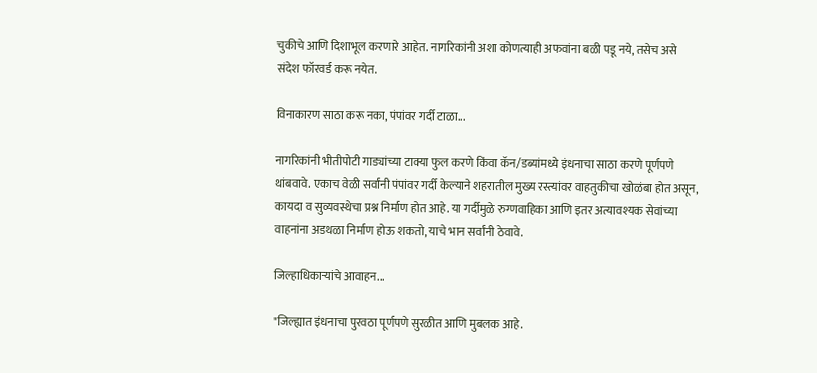चुकीचे आणि दिशाभूल करणारे आहेत. नागरिकांनी अशा कोणत्याही अफवांना बळी पडू नये, तसेच असे संदेश फॉरवर्ड करू नयेत.

विनाकारण साठा करू नका, पंपांवर गर्दी टाळा...

नागरिकांनी भीतीपोटी गाड्यांच्या टाक्या फुल करणे किंवा कॅन/डब्यांमध्ये इंधनाचा साठा करणे पूर्णपणे थांबवावे. एकाच वेळी सर्वांनी पंपांवर गर्दी केल्याने शहरातील मुख्य रस्त्यांवर वाहतुकीचा खोळंबा होत असून, कायदा व सुव्यवस्थेचा प्रश्न निर्माण होत आहे. या गर्दीमुळे रुग्णवाहिका आणि इतर अत्यावश्यक सेवांच्या वाहनांना अडथळा निर्माण होऊ शकतो, याचे भान सर्वांनी ठेवावे.

जिल्हाधिकाऱ्यांचे आवाहन...

"जिल्ह्यात इंधनाचा पुरवठा पूर्णपणे सुरळीत आणि मुबलक आहे.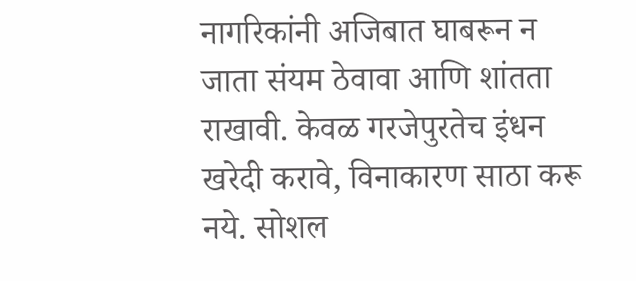नागरिकांनी अजिबात घाबरून न जाता संयम ठेवावा आणि शांतता राखावी. केवळ गरजेपुरतेच इंधन खरेदी करावे, विनाकारण साठा करू नये. सोशल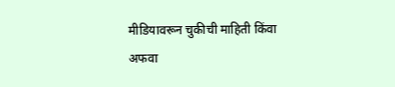मीडियावरून चुकीची माहिती किंवा अफवा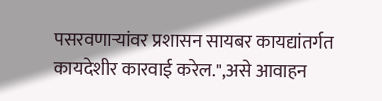पसरवणाऱ्यांवर प्रशासन सायबर कायद्यांतर्गत कायदेशीर कारवाई करेल.",असे आवाहन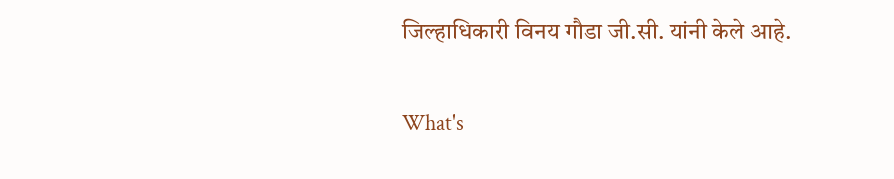जिल्हाधिकारी विनय गौडा जी.सी. यांनी केले आहे.

What's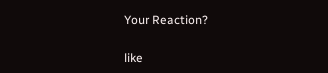Your Reaction?

like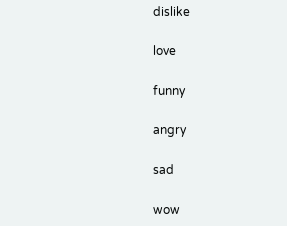dislike

love

funny

angry

sad

wow